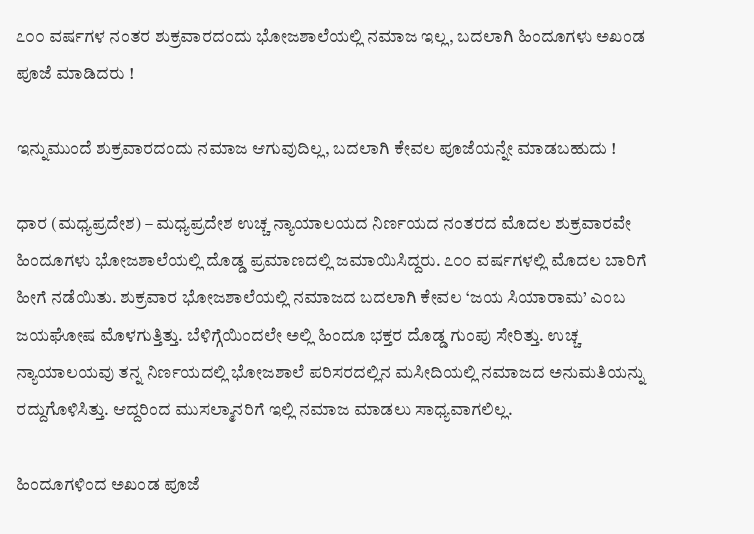೭೦೦ ವರ್ಷಗಳ ನಂತರ ಶುಕ್ರವಾರದಂದು ಭೋಜಶಾಲೆಯಲ್ಲಿ ನಮಾಜ ಇಲ್ಲ, ಬದಲಾಗಿ ಹಿಂದೂಗಳು ಅಖಂಡ ಪೂಜೆ ಮಾಡಿದರು !

ಇನ್ನುಮುಂದೆ ಶುಕ್ರವಾರದಂದು ನಮಾಜ ಆಗುವುದಿಲ್ಲ, ಬದಲಾಗಿ ಕೇವಲ ಪೂಜೆಯನ್ನೇ ಮಾಡಬಹುದು !

ಧಾರ (ಮಧ್ಯಪ್ರದೇಶ) – ಮಧ್ಯಪ್ರದೇಶ ಉಚ್ಚ ನ್ಯಾಯಾಲಯದ ನಿರ್ಣಯದ ನಂತರದ ಮೊದಲ ಶುಕ್ರವಾರವೇ ಹಿಂದೂಗಳು ಭೋಜಶಾಲೆಯಲ್ಲಿ ದೊಡ್ಡ ಪ್ರಮಾಣದಲ್ಲಿ ಜಮಾಯಿಸಿದ್ದರು. ೭೦೦ ವರ್ಷಗಳಲ್ಲಿ ಮೊದಲ ಬಾರಿಗೆ ಹೀಗೆ ನಡೆಯಿತು. ಶುಕ್ರವಾರ ಭೋಜಶಾಲೆಯಲ್ಲಿ ನಮಾಜದ ಬದಲಾಗಿ ಕೇವಲ ‘ಜಯ ಸಿಯಾರಾಮ’ ಎಂಬ ಜಯಘೋಷ ಮೊಳಗುತ್ತಿತ್ತು. ಬೆಳಿಗ್ಗೆಯಿಂದಲೇ ಅಲ್ಲಿ ಹಿಂದೂ ಭಕ್ತರ ದೊಡ್ಡ ಗುಂಪು ಸೇರಿತ್ತು. ಉಚ್ಚ ನ್ಯಾಯಾಲಯವು ತನ್ನ ನಿರ್ಣಯದಲ್ಲಿ ಭೋಜಶಾಲೆ ಪರಿಸರದಲ್ಲಿನ ಮಸೀದಿಯಲ್ಲಿ ನಮಾಜದ ಅನುಮತಿಯನ್ನು ರದ್ದುಗೊಳಿಸಿತ್ತು. ಆದ್ದರಿಂದ ಮುಸಲ್ಮಾನರಿಗೆ ಇಲ್ಲಿ ನಮಾಜ ಮಾಡಲು ಸಾಧ್ಯವಾಗಲಿಲ್ಲ.

ಹಿಂದೂಗಳಿಂದ ಅಖಂಡ ಪೂಜೆ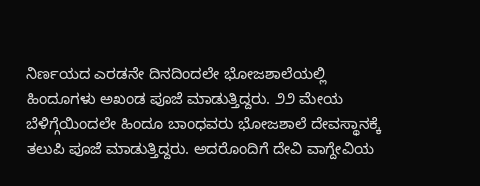ನಿರ್ಣಯದ ಎರಡನೇ ದಿನದಿಂದಲೇ ಭೋಜಶಾಲೆಯಲ್ಲಿ ಹಿಂದೂಗಳು ಅಖಂಡ ಪೂಜೆ ಮಾಡುತ್ತಿದ್ದರು. ೨೨ ಮೇಯ ಬೆಳಿಗ್ಗೆಯಿಂದಲೇ ಹಿಂದೂ ಬಾಂಧವರು ಭೋಜಶಾಲೆ ದೇವಸ್ಥಾನಕ್ಕೆ ತಲುಪಿ ಪೂಜೆ ಮಾಡುತ್ತಿದ್ದರು. ಅದರೊಂದಿಗೆ ದೇವಿ ವಾಗ್ದೇವಿಯ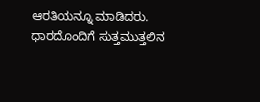ಆರತಿಯನ್ನೂ ಮಾಡಿದರು. ಧಾರದೊಂದಿಗೆ ಸುತ್ತಮುತ್ತಲಿನ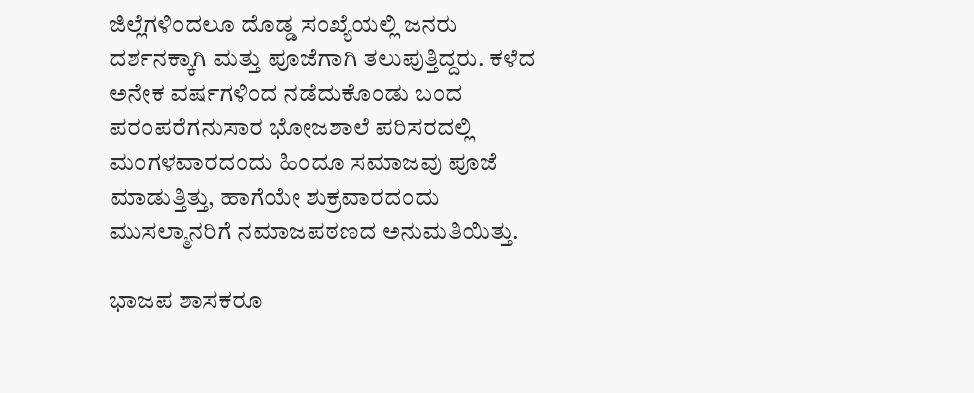ಜಿಲ್ಲೆಗಳಿಂದಲೂ ದೊಡ್ಡ ಸಂಖ್ಯೆಯಲ್ಲಿ ಜನರು ದರ್ಶನಕ್ಕಾಗಿ ಮತ್ತು ಪೂಜೆಗಾಗಿ ತಲುಪುತ್ತಿದ್ದರು. ಕಳೆದ ಅನೇಕ ವರ್ಷಗಳಿಂದ ನಡೆದುಕೊಂಡು ಬಂದ ಪರಂಪರೆಗನುಸಾರ ಭೋಜಶಾಲೆ ಪರಿಸರದಲ್ಲಿ ಮಂಗಳವಾರದಂದು ಹಿಂದೂ ಸಮಾಜವು ಪೂಜೆ ಮಾಡುತ್ತಿತ್ತು, ಹಾಗೆಯೇ ಶುಕ್ರವಾರದಂದು ಮುಸಲ್ಮಾನರಿಗೆ ನಮಾಜಪಠಣದ ಅನುಮತಿಯಿತ್ತು.

ಭಾಜಪ ಶಾಸಕರೂ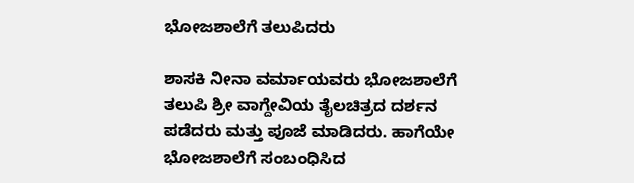ಭೋಜಶಾಲೆಗೆ ತಲುಪಿದರು

ಶಾಸಕಿ ನೀನಾ ವರ್ಮಾಯವರು ಭೋಜಶಾಲೆಗೆ ತಲುಪಿ ಶ್ರೀ ವಾಗ್ದೇವಿಯ ತೈಲಚಿತ್ರದ ದರ್ಶನ ಪಡೆದರು ಮತ್ತು ಪೂಜೆ ಮಾಡಿದರು. ಹಾಗೆಯೇ ಭೋಜಶಾಲೆಗೆ ಸಂಬಂಧಿಸಿದ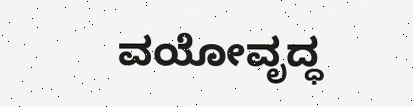ವಯೋವೃದ್ಧ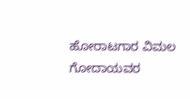ಹೋರಾಟಗಾರ ವಿಮಲ ಗೋದಾಯವರ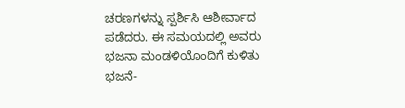ಚರಣಗಳನ್ನು ಸ್ಪರ್ಶಿಸಿ ಆಶೀರ್ವಾದ ಪಡೆದರು. ಈ ಸಮಯದಲ್ಲಿ ಅವರು ಭಜನಾ ಮಂಡಳಿಯೊಂದಿಗೆ ಕುಳಿತು ಭಜನೆ-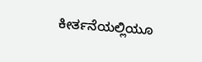ಕೀರ್ತನೆಯಲ್ಲಿಯೂ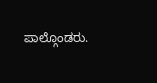ಪಾಲ್ಗೊಂಡರು.